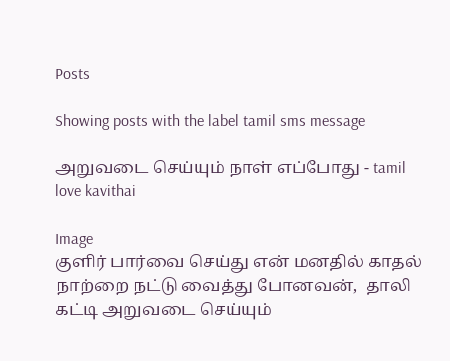Posts

Showing posts with the label tamil sms message

அறுவடை செய்யும் நாள் எப்போது - tamil love kavithai

Image
குளிர் பார்வை செய்து என் மனதில் காதல் நாற்றை நட்டு வைத்து போனவன்,  தாலி கட்டி அறுவடை செய்யும்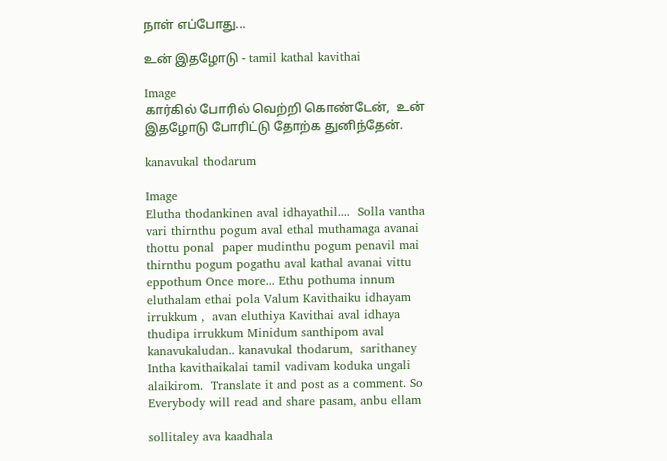நாள் எப்போது...

உன் இதழோடு - tamil kathal kavithai

Image
கார்கில் போரில் வெற்றி கொண்டேன்,  உன் இதழோடு போரிட்டு தோற்க துனிந்தேன்.

kanavukal thodarum

Image
Elutha thodankinen aval idhayathil....  Solla vantha vari thirnthu pogum aval ethal muthamaga avanai thottu ponal  paper mudinthu pogum penavil mai thirnthu pogum pogathu aval kathal avanai vittu eppothum Once more... Ethu pothuma innum eluthalam ethai pola Valum Kavithaiku idhayam irrukkum ,  avan eluthiya Kavithai aval idhaya thudipa irrukkum Minidum santhipom aval kanavukaludan.. kanavukal thodarum,  sarithaney Intha kavithaikalai tamil vadivam koduka ungali alaikirom.  Translate it and post as a comment. So Everybody will read and share pasam, anbu ellam

sollitaley ava kaadhala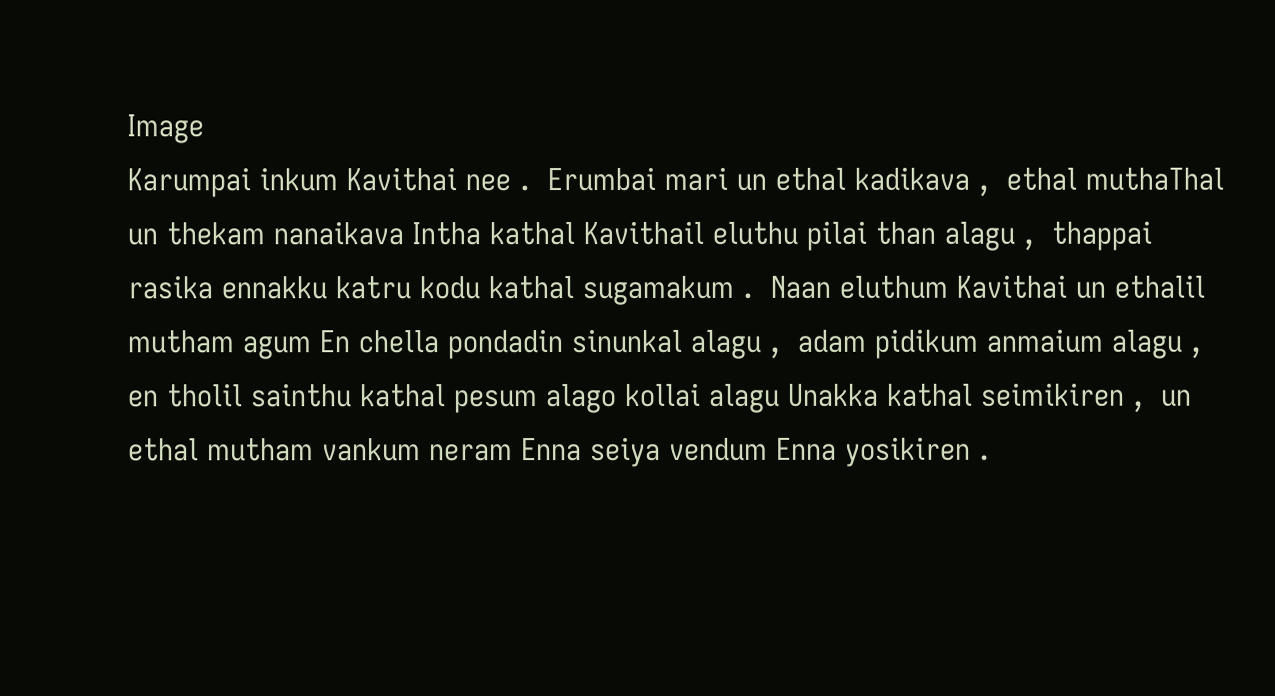Image
Karumpai inkum Kavithai nee .  Erumbai mari un ethal kadikava ,  ethal muthaThal un thekam nanaikava Intha kathal Kavithail eluthu pilai than alagu ,  thappai rasika ennakku katru kodu kathal sugamakum .  Naan eluthum Kavithai un ethalil mutham agum En chella pondadin sinunkal alagu ,  adam pidikum anmaium alagu ,  en tholil sainthu kathal pesum alago kollai alagu Unakka kathal seimikiren ,  un ethal mutham vankum neram Enna seiya vendum Enna yosikiren .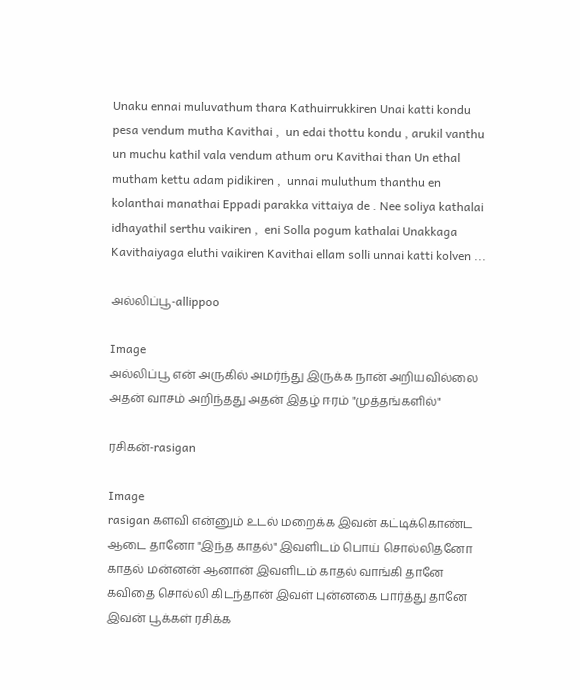Unaku ennai muluvathum thara Kathuirrukkiren Unai katti kondu pesa vendum mutha Kavithai ,  un edai thottu kondu , arukil vanthu un muchu kathil vala vendum athum oru Kavithai than Un ethal mutham kettu adam pidikiren ,  unnai muluthum thanthu en kolanthai manathai Eppadi parakka vittaiya de . Nee soliya kathalai idhayathil serthu vaikiren ,  eni Solla pogum kathalai Unakkaga Kavithaiyaga eluthi vaikiren Kavithai ellam solli unnai katti kolven ...

அல்லிப்பூ-allippoo

Image
அல்லிப்பூ என் அருகில் அமர்ந்து இருக்க நான் அறியவில்லை அதன் வாசம் அறிந்தது அதன் இதழ் ஈரம் "முத்தங்களில்"

ரசிகன்-rasigan

Image
rasigan களவி என்னும் உடல் மறைக்க இவன் கட்டிக்கொண்ட ஆடை தானோ "இந்த காதல்" இவளிடம் பொய் சொல்லிதனோ காதல் மன்னன் ஆனான் இவளிடம் காதல் வாங்கி தானே கவிதை சொல்லி கிடந்தான் இவள் புன்னகை பார்த்து தானே இவன் பூக்கள் ரசிக்க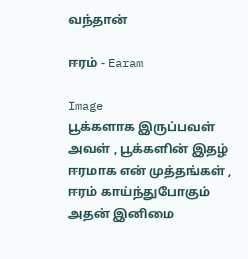வந்தான்

ஈரம் - Earam

Image
பூக்களாக இருப்பவள் அவள் , பூக்களின் இதழ் ஈரமாக என் முத்தங்கள் , ஈரம் காய்ந்துபோகும் அதன் இனிமை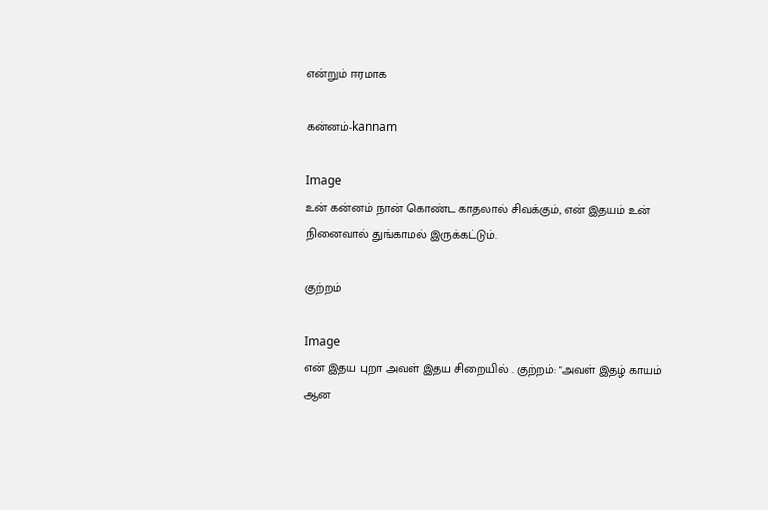என்றும் ஈரமாக

கன்னம்-kannam

Image
உன் கன்னம் நான் கொண்ட காதலால் சிவக்கும், என் இதயம் உன் நினைவால் துங்காமல் இருக்கட்டும்.

குற்றம்

Image
என் இதய புறா அவள் இதய சிறையில் . குற்றம்: "அவள் இதழ் காயம் ஆன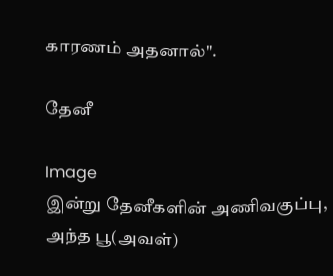காரணம் அதனால்".

தேனீ

Image
இன்று தேனீகளின் அணிவகுப்பு, அந்த பூ(அவள்)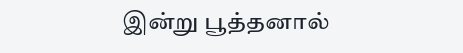இன்று பூத்தனால்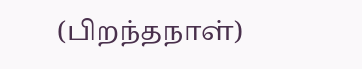(பிறந்தநாள்)